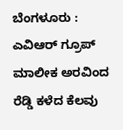ಬೆಂಗಳೂರು : ಎವಿಆರ್ ಗ್ರೂಪ್ ಮಾಲೀಕ ಅರವಿಂದ ರೆಡ್ಡಿ ಕಳೆದ ಕೆಲವು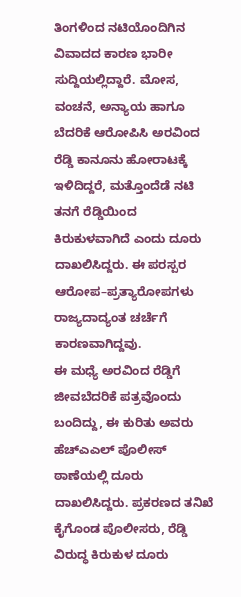ತಿಂಗಳಿಂದ ನಟಿಯೊಂದಿಗಿನ ವಿವಾದದ ಕಾರಣ ಭಾರೀ ಸುದ್ದಿಯಲ್ಲಿದ್ದಾರೆ. ಮೋಸ, ವಂಚನೆ, ಅನ್ಯಾಯ ಹಾಗೂ ಬೆದರಿಕೆ ಆರೋಪಿಸಿ ಅರವಿಂದ ರೆಡ್ಡಿ ಕಾನೂನು ಹೋರಾಟಕ್ಕೆ ಇಳಿದಿದ್ದರೆ, ಮತ್ತೊಂದೆಡೆ ನಟಿ ತನಗೆ ರೆಡ್ಡಿಯಿಂದ ಕಿರುಕುಳವಾಗಿದೆ ಎಂದು ದೂರು ದಾಖಲಿಸಿದ್ದರು. ಈ ಪರಸ್ಪರ ಆರೋಪ–ಪ್ರತ್ಯಾರೋಪಗಳು ರಾಜ್ಯದಾದ್ಯಂತ ಚರ್ಚೆಗೆ ಕಾರಣವಾಗಿದ್ದವು.
ಈ ಮಧ್ಯೆ ಅರವಿಂದ ರೆಡ್ಡಿಗೆ ಜೀವಬೆದರಿಕೆ ಪತ್ರವೊಂದು ಬಂದಿದ್ದು, ಈ ಕುರಿತು ಅವರು ಹೆಚ್ಎಎಲ್ ಪೊಲೀಸ್ ಠಾಣೆಯಲ್ಲಿ ದೂರು ದಾಖಲಿಸಿದ್ದರು. ಪ್ರಕರಣದ ತನಿಖೆ ಕೈಗೊಂಡ ಪೊಲೀಸರು, ರೆಡ್ಡಿ ವಿರುದ್ಧ ಕಿರುಕುಳ ದೂರು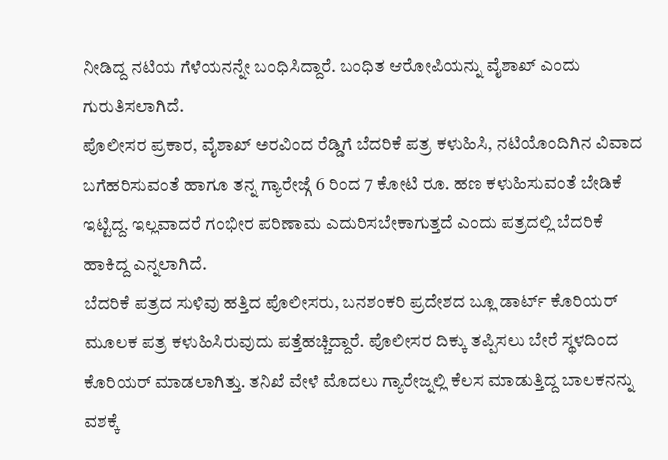ನೀಡಿದ್ದ ನಟಿಯ ಗೆಳೆಯನನ್ನೇ ಬಂಧಿಸಿದ್ದಾರೆ. ಬಂಧಿತ ಆರೋಪಿಯನ್ನು ವೈಶಾಖ್ ಎಂದು ಗುರುತಿಸಲಾಗಿದೆ.
ಪೊಲೀಸರ ಪ್ರಕಾರ, ವೈಶಾಖ್ ಅರವಿಂದ ರೆಡ್ಡಿಗೆ ಬೆದರಿಕೆ ಪತ್ರ ಕಳುಹಿಸಿ, ನಟಿಯೊಂದಿಗಿನ ವಿವಾದ ಬಗೆಹರಿಸುವಂತೆ ಹಾಗೂ ತನ್ನ ಗ್ಯಾರೇಜ್ಗೆ 6 ರಿಂದ 7 ಕೋಟಿ ರೂ. ಹಣ ಕಳುಹಿಸುವಂತೆ ಬೇಡಿಕೆ ಇಟ್ಟಿದ್ದ. ಇಲ್ಲವಾದರೆ ಗಂಭೀರ ಪರಿಣಾಮ ಎದುರಿಸಬೇಕಾಗುತ್ತದೆ ಎಂದು ಪತ್ರದಲ್ಲಿ ಬೆದರಿಕೆ ಹಾಕಿದ್ದ ಎನ್ನಲಾಗಿದೆ.
ಬೆದರಿಕೆ ಪತ್ರದ ಸುಳಿವು ಹತ್ತಿದ ಪೊಲೀಸರು, ಬನಶಂಕರಿ ಪ್ರದೇಶದ ಬ್ಲೂ ಡಾರ್ಟ್ ಕೊರಿಯರ್ ಮೂಲಕ ಪತ್ರ ಕಳುಹಿಸಿರುವುದು ಪತ್ತೆಹಚ್ಚಿದ್ದಾರೆ. ಪೊಲೀಸರ ದಿಕ್ಕು ತಪ್ಪಿಸಲು ಬೇರೆ ಸ್ಥಳದಿಂದ ಕೊರಿಯರ್ ಮಾಡಲಾಗಿತ್ತು. ತನಿಖೆ ವೇಳೆ ಮೊದಲು ಗ್ಯಾರೇಜ್ನಲ್ಲಿ ಕೆಲಸ ಮಾಡುತ್ತಿದ್ದ ಬಾಲಕನನ್ನು ವಶಕ್ಕೆ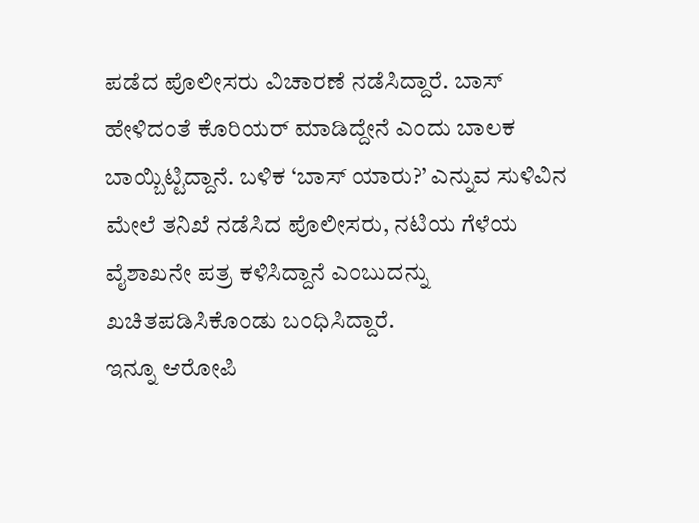ಪಡೆದ ಪೊಲೀಸರು ವಿಚಾರಣೆ ನಡೆಸಿದ್ದಾರೆ. ಬಾಸ್ ಹೇಳಿದಂತೆ ಕೊರಿಯರ್ ಮಾಡಿದ್ದೇನೆ ಎಂದು ಬಾಲಕ ಬಾಯ್ಬಿಟ್ಟಿದ್ದಾನೆ. ಬಳಿಕ ‘ಬಾಸ್ ಯಾರು?’ ಎನ್ನುವ ಸುಳಿವಿನ ಮೇಲೆ ತನಿಖೆ ನಡೆಸಿದ ಪೊಲೀಸರು, ನಟಿಯ ಗೆಳೆಯ ವೈಶಾಖನೇ ಪತ್ರ ಕಳಿಸಿದ್ದಾನೆ ಎಂಬುದನ್ನು ಖಚಿತಪಡಿಸಿಕೊಂಡು ಬಂಧಿಸಿದ್ದಾರೆ.
ಇನ್ನೂ ಆರೋಪಿ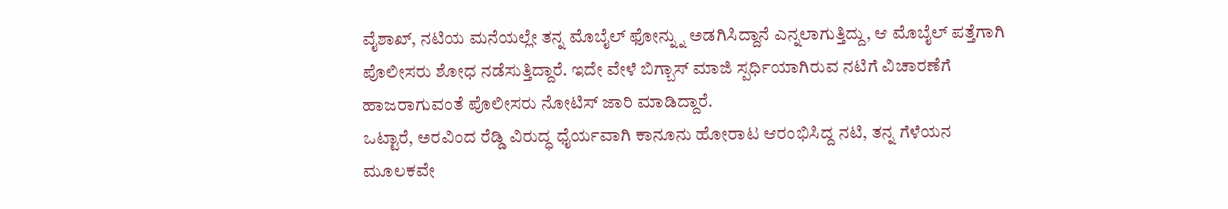ವೈಶಾಖ್, ನಟಿಯ ಮನೆಯಲ್ಲೇ ತನ್ನ ಮೊಬೈಲ್ ಫೋನ್ನ್ನು ಅಡಗಿಸಿದ್ದಾನೆ ಎನ್ನಲಾಗುತ್ತಿದ್ದು, ಆ ಮೊಬೈಲ್ ಪತ್ತೆಗಾಗಿ ಪೊಲೀಸರು ಶೋಧ ನಡೆಸುತ್ತಿದ್ದಾರೆ. ಇದೇ ವೇಳೆ ಬಿಗ್ಬಾಸ್ ಮಾಜಿ ಸ್ಪರ್ಧಿಯಾಗಿರುವ ನಟಿಗೆ ವಿಚಾರಣೆಗೆ ಹಾಜರಾಗುವಂತೆ ಪೊಲೀಸರು ನೋಟಿಸ್ ಜಾರಿ ಮಾಡಿದ್ದಾರೆ.
ಒಟ್ಟಾರೆ, ಅರವಿಂದ ರೆಡ್ಡಿ ವಿರುದ್ಧ ಧೈರ್ಯವಾಗಿ ಕಾನೂನು ಹೋರಾಟ ಆರಂಭಿಸಿದ್ದ ನಟಿ, ತನ್ನ ಗೆಳೆಯನ ಮೂಲಕವೇ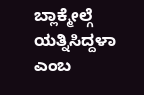ಬ್ಲಾಕ್ಮೇಲ್ಗೆ ಯತ್ನಿಸಿದ್ದಳಾ ಎಂಬ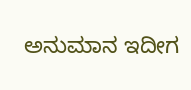ಅನುಮಾನ ಇದೀಗ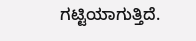ಗಟ್ಟಿಯಾಗುತ್ತಿದೆ.